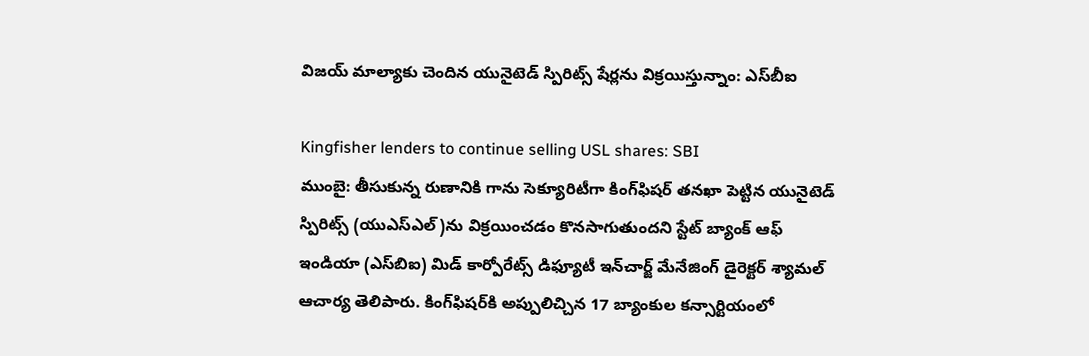విజయ్ మాల్యాకు చెందిన యునైటెడ్ స్పిరిట్స్ షేర్లను విక్రయిస్తున్నాం: ఎస్‌బీఐ

Kingfisher lenders to continue selling USL shares: SBI
ముంబై: తీసుకున్న రుణానికి గాను సెక్యూరిటీగా కింగ్‌ఫిషర్ తనఖా పెట్టిన యునైటెడ్‌ స్పిరిట్స్‌ (యుఎస్‌ఎల్‌)ను విక్రయించడం కొనసాగుతుందని స్టేట్‌ బ్యాంక్‌ ఆఫ్‌ ఇండియా (ఎస్‌బిఐ) మిడ్‌ కార్పోరేట్స్‌ డిఫ్యూటీ ఇన్‌చార్జ్‌ మేనేజింగ్‌ డైరెక్టర్‌ శ్యామల్‌ ఆచార్య తెలిపారు. కింగ్‌ఫిషర్‌కి అప్పులిచ్చిన 17 బ్యాంకుల కన్సార్టియంలో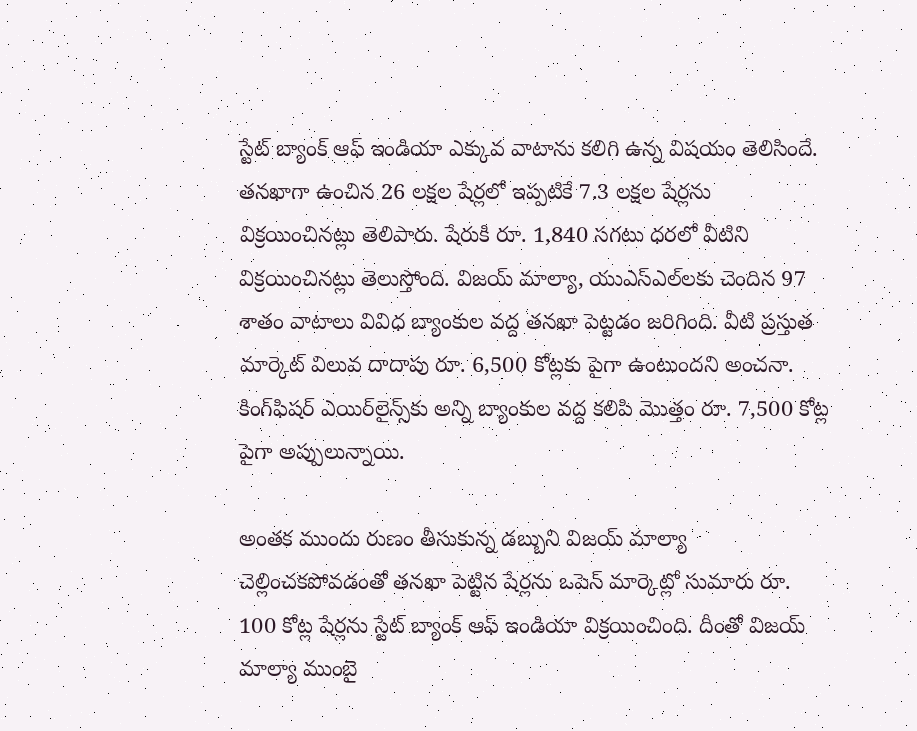స్టేట్ బ్యాంక్ ఆఫ్ ఇండియా ఎక్కువ వాటాను కలిగి ఉన్న విషయం తెలిసిందే. తనఖాగా ఉంచిన 26 లక్షల షేర్లలో ఇప్పటికే 7.3 లక్షల షేర్లను విక్రయించినట్లు తెలిపారు. షేరుకి రూ. 1,840 సగటు ధరలో వీటిని విక్రయించినట్లు తెలుస్తోంది. విజయ్ మాల్యా, యుఎస్‌ఎల్‌లకు చెందిన 97 శాతం వాటాలు వివిధ బ్యాంకుల వద్ద తనఖా పెట్టడం జరిగింది. వీటి ప్రస్తుత మార్కెట్‌ విలువ దాదాపు రూ. 6,500 కోట్లకు పైగా ఉంటుందని అంచనా. కింగ్‌ఫిషర్‌ ఎయిర్‌లైన్స్‌కు అన్ని బ్యాంకుల వద్ద కలిపి మొత్తం రూ. 7,500 కోట్ల పైగా అప్పులున్నాయి.

అంతక ముందు రుణం తీసుకున్న డబ్బుని విజయ్ మాల్యా చెల్లించకపోవడంతో తనఖా పెట్టిన షేర్లను ఒపెన్ మార్కెట్లో సుమారు రూ. 100 కోట్ల షేర్లను స్టేట్ బ్యాంక్ ఆఫ్ ఇండియా విక్రయించింది. దీంతో విజయ్ మాల్యా ముంబై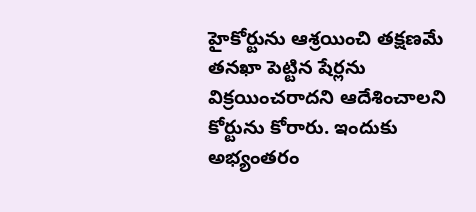హైకోర్టును ఆశ్రయించి తక్షణమే తనఖా పెట్టిన షేర్లను విక్రయించరాదని ఆదేశించాలని కోర్టును కోరారు. ఇందుకు అభ్యంతరం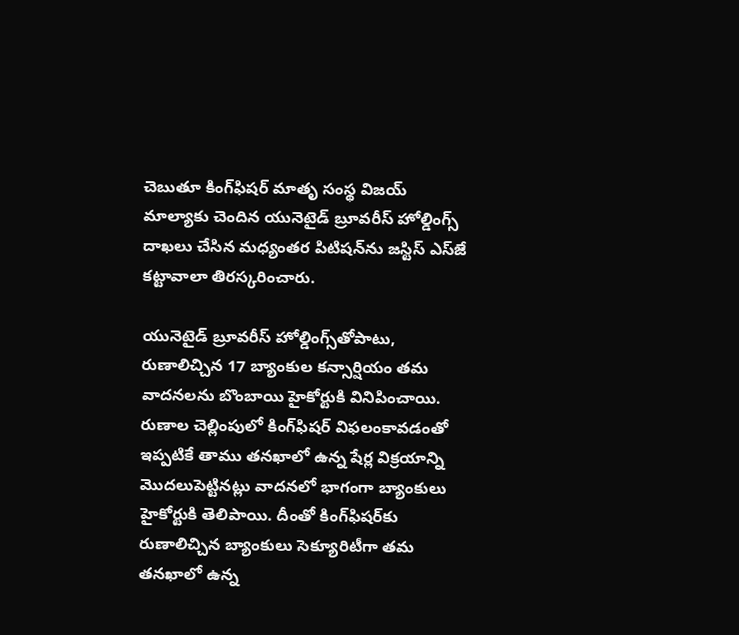చెబుతూ కింగ్‌ఫిషర్ మాతృ సంస్థ విజయ్ మాల్యాకు చెందిన యునెటైడ్ బ్రూవరీస్ హోల్డింగ్స్ దాఖలు చేసిన మధ్యంతర పిటిషన్‌ను జస్టిస్ ఎస్‌జే కట్టావాలా తిరస్కరించారు.

యునెటైడ్ బ్రూవరీస్ హోల్డింగ్స్‌తోపాటు, రుణాలిచ్చిన 17 బ్యాంకుల కన్సార్షియం తమ వాదనలను బొంబాయి హైకోర్టుకి వినిపించాయి. రుణాల చెల్లింపులో కింగ్‌ఫిషర్ విఫలంకావడంతో ఇప్పటికే తాము తనఖాలో ఉన్న షేర్ల విక్రయాన్ని మొదలుపెట్టినట్లు వాదనలో భాగంగా బ్యాంకులు హైకోర్టుకి తెలిపాయి. దీంతో కింగ్‌ఫిషర్‌కు రుణాలిచ్చిన బ్యాంకులు సెక్యూరిటీగా తమ తనఖాలో ఉన్న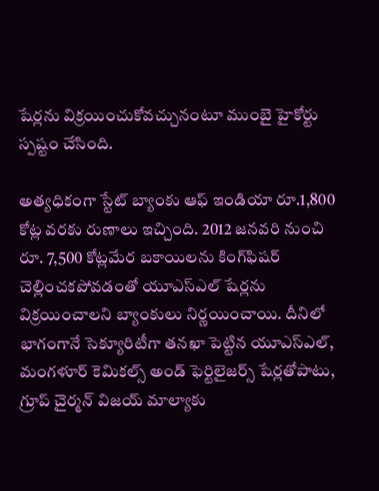షేర్లను విక్రయించుకోవచ్చునంటూ ముంబై హైకోర్టు స్పష్టం చేసింది.

అత్యధికంగా స్టేట్ బ్యాంకు ఆఫ్ ఇండియా రూ.1,800 కోట్ల వరకు రుణాలు ఇచ్చింది. 2012 జనవరి నుంచి రూ. 7,500 కోట్లమేర బకాయిలను కింగ్‌ఫిషర్ చెల్లించకపోవడంతో యూఎస్‌ఎల్ షేర్లను విక్రయించాలని బ్యాంకులు నిర్ణయించాయి. దీనిలో భాగంగానే సెక్యూరిటీగా తనఖా పెట్టిన యూఎస్‌ఎల్, మంగళూర్ కెమికల్స్ అండ్ ఫెర్టిలైజర్స్ షేర్లతోపాటు, గ్రూప్ చైర్మన్ విజయ్ మాల్యాకు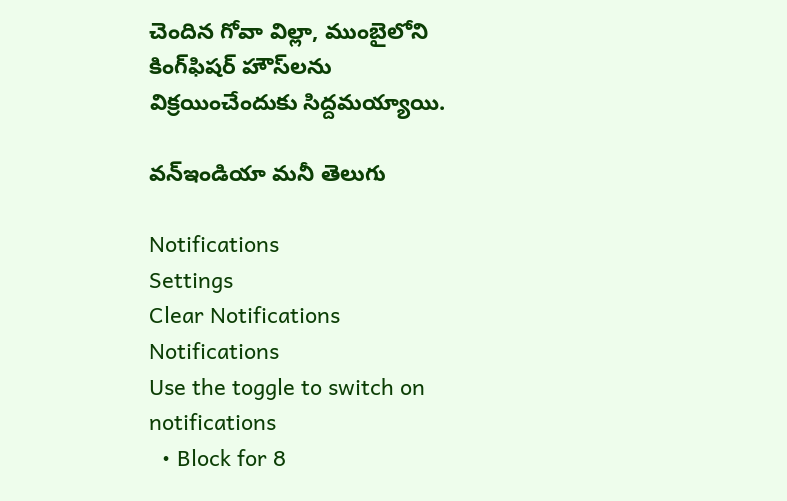చెందిన గోవా విల్లా, ముంబైలోని కింగ్‌ఫిషర్ హౌస్‌లను విక్రయించేందుకు సిద్దమయ్యాయి.

వన్ఇండియా మనీ తెలుగు

Notifications
Settings
Clear Notifications
Notifications
Use the toggle to switch on notifications
  • Block for 8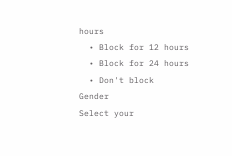hours
  • Block for 12 hours
  • Block for 24 hours
  • Don't block
Gender
Select your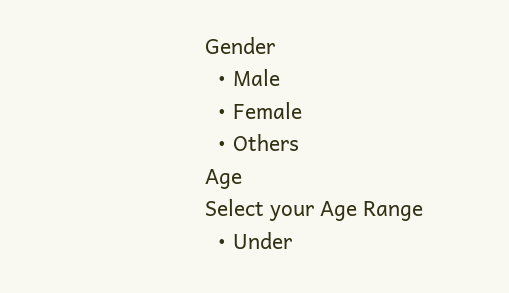Gender
  • Male
  • Female
  • Others
Age
Select your Age Range
  • Under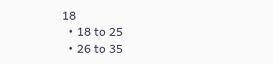18
  • 18 to 25
  • 26 to 35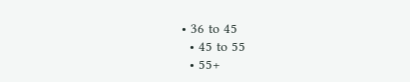• 36 to 45
  • 45 to 55
  • 55+